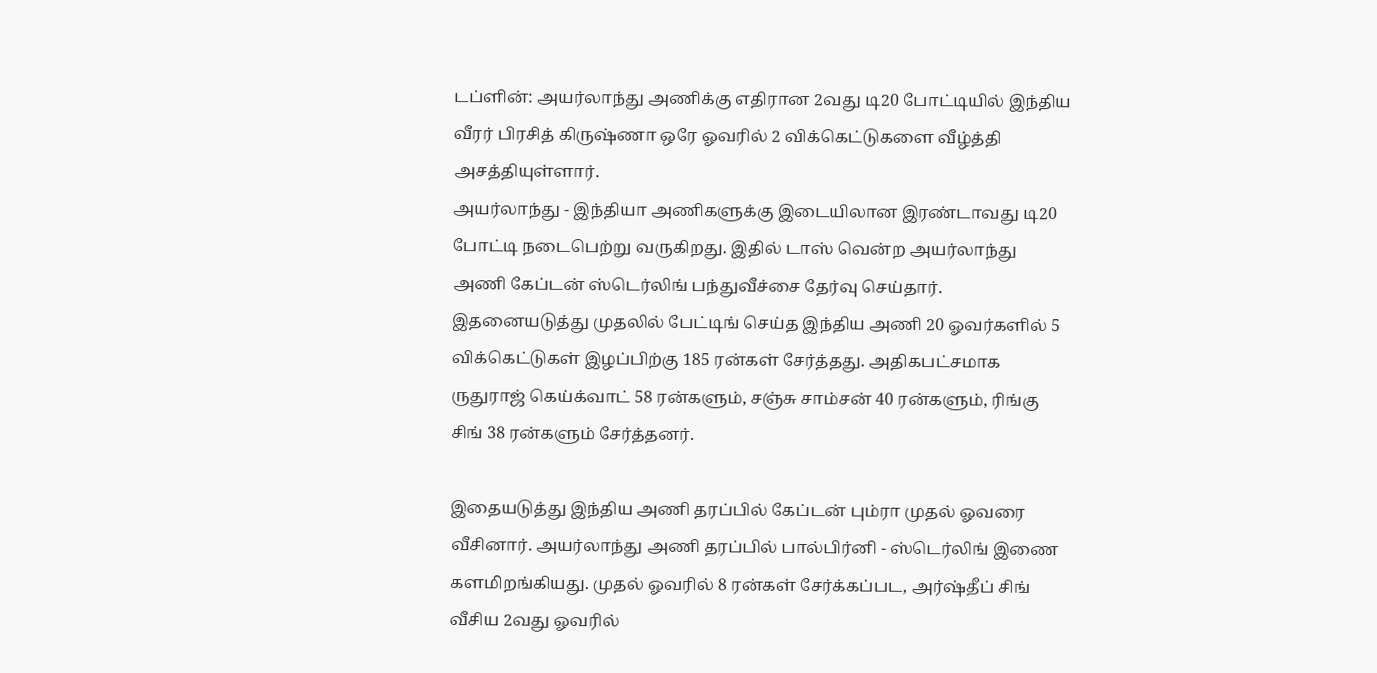டப்ளின்: அயர்லாந்து அணிக்கு எதிரான 2வது டி20 போட்டியில் இந்திய வீரர் பிரசித் கிருஷ்ணா ஒரே ஓவரில் 2 விக்கெட்டுகளை வீழ்த்தி அசத்தியுள்ளார்.
அயர்லாந்து - இந்தியா அணிகளுக்கு இடையிலான இரண்டாவது டி20 போட்டி நடைபெற்று வருகிறது. இதில் டாஸ் வென்ற அயர்லாந்து அணி கேப்டன் ஸ்டெர்லிங் பந்துவீச்சை தேர்வு செய்தார். இதனையடுத்து முதலில் பேட்டிங் செய்த இந்திய அணி 20 ஓவர்களில் 5 விக்கெட்டுகள் இழப்பிற்கு 185 ரன்கள் சேர்த்தது. அதிகபட்சமாக ருதுராஜ் கெய்க்வாட் 58 ரன்களும், சஞ்சு சாம்சன் 40 ரன்களும், ரிங்கு சிங் 38 ரன்களும் சேர்த்தனர்.

இதையடுத்து இந்திய அணி தரப்பில் கேப்டன் பும்ரா முதல் ஓவரை வீசினார். அயர்லாந்து அணி தரப்பில் பால்பிர்னி - ஸ்டெர்லிங் இணை களமிறங்கியது. முதல் ஓவரில் 8 ரன்கள் சேர்க்கப்பட, அர்ஷ்தீப் சிங் வீசிய 2வது ஓவரில்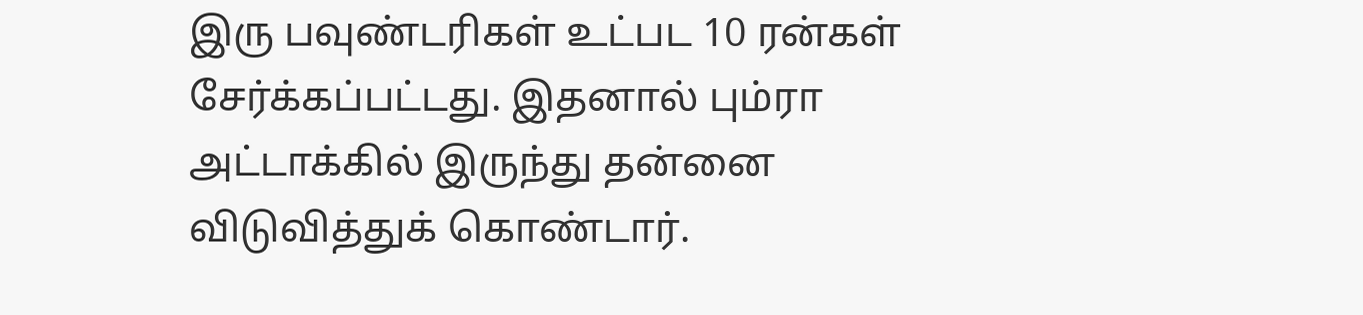இரு பவுண்டரிகள் உட்பட 10 ரன்கள் சேர்க்கப்பட்டது. இதனால் பும்ரா அட்டாக்கில் இருந்து தன்னை விடுவித்துக் கொண்டார்.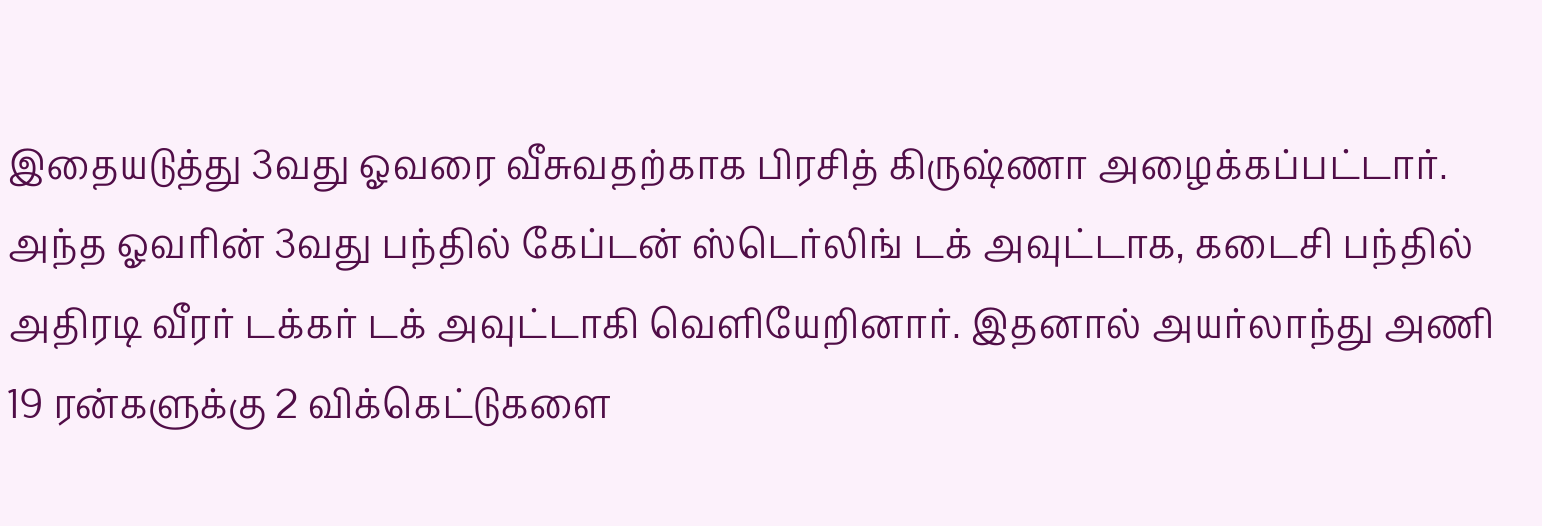இதையடுத்து 3வது ஓவரை வீசுவதற்காக பிரசித் கிருஷ்ணா அழைக்கப்பட்டார். அந்த ஓவரின் 3வது பந்தில் கேப்டன் ஸ்டெர்லிங் டக் அவுட்டாக, கடைசி பந்தில் அதிரடி வீரர் டக்கர் டக் அவுட்டாகி வெளியேறினார். இதனால் அயர்லாந்து அணி 19 ரன்களுக்கு 2 விக்கெட்டுகளை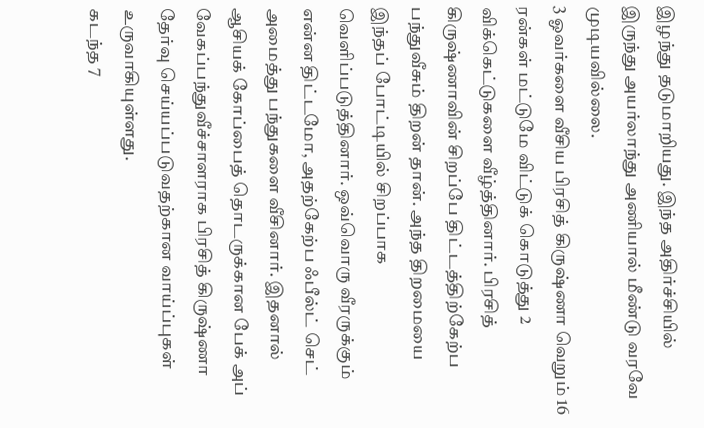இழந்து தடுமாறியது. இந்த அதிர்ச்சியில் இருந்து அயர்லாந்து அணியால் மீண்டு வரவே முடியவில்லை.
3 ஓவர்களை வீசிய பிரசித் கிருஷ்ணா வெறும் 16 ரன்கள் மட்டுமே விட்டுக் கொடுத்து 2 விக்கெட்டுகளை வீழ்த்தினார். பிரசித் கிருஷ்ணாவின் சிறப்பே திட்டத்திற்கேற்ப பந்துவீசும் திறன் தான். அந்த திறமையை இந்தப் போட்டியில் சிறப்பாக வெளிப்படுத்தினார். ஒவ்வொரு வீரருக்கும் என்ன திட்டமோ, அதற்கேற்ப ஃபீல்ட் செட் அமைத்து பந்துகளை வீசினார். இதனால் ஆசியக் கோப்பைத் தொடருக்கான பேக் அப் வேகப்பந்துவீச்சாளராக பிரசித் கிருஷ்ணா தேர்வு செய்யப்படுவதற்கான வாய்ப்புகள் உருவாகியுள்ளது.
கடந்த 7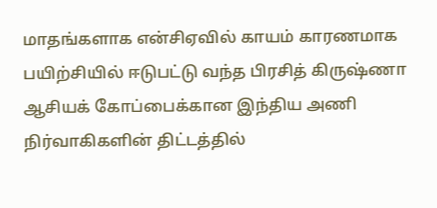மாதங்களாக என்சிஏவில் காயம் காரணமாக பயிற்சியில் ஈடுபட்டு வந்த பிரசித் கிருஷ்ணா ஆசியக் கோப்பைக்கான இந்திய அணி நிர்வாகிகளின் திட்டத்தில்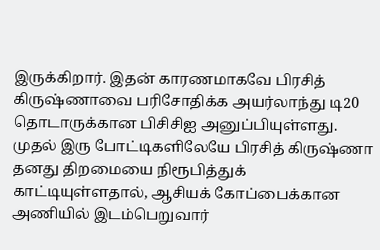இருக்கிறார். இதன் காரணமாகவே பிரசித் கிருஷ்ணாவை பரிசோதிக்க அயர்லாந்து டி20 தொடாருக்கான பிசிசிஐ அனுப்பியுள்ளது. முதல் இரு போட்டிகளிலேயே பிரசித் கிருஷ்ணா தனது திறமையை நிரூபித்துக் காட்டியுள்ளதால், ஆசியக் கோப்பைக்கான அணியில் இடம்பெறுவார்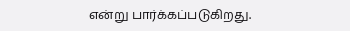என்று பார்க்கப்படுகிறது.